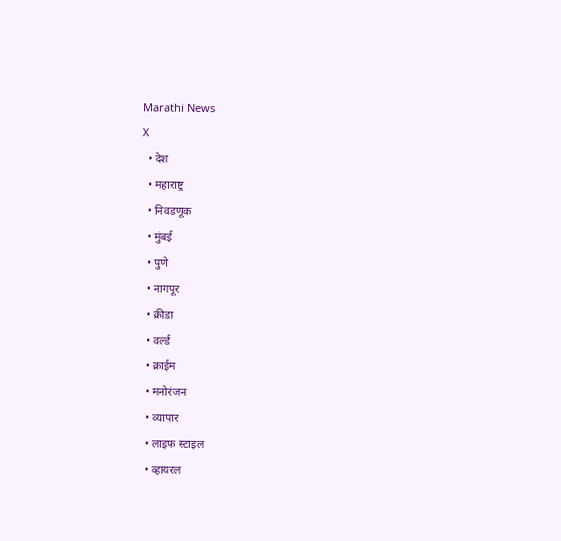Marathi News
X
  • देश
  • महाराष्ट्र
  • निवडणूक
  • मुंबई
  • पुणे
  • नागपूर
  • क्रीडा
  • वर्ल्ड
  • क्राईम
  • मनोरंजन
  • व्यापार
  • लाइफ स्टाइल
  • व्हायरल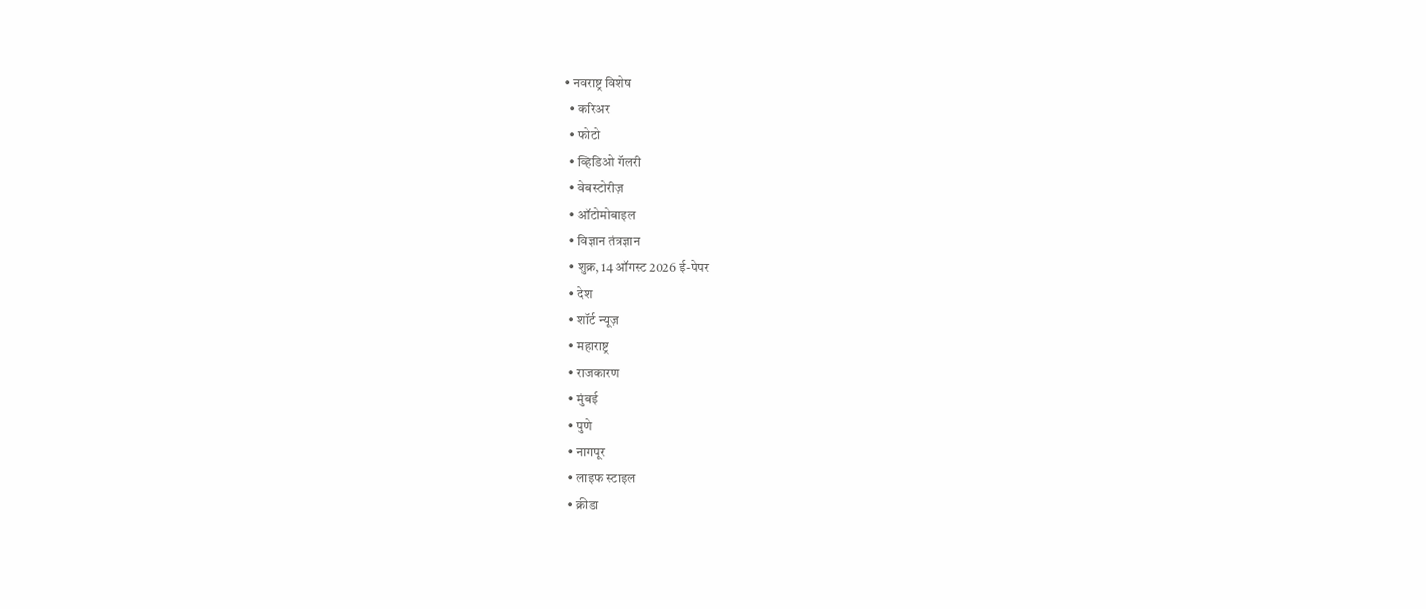• नवराष्ट्र विशेष
  • करिअर
  • फोटो
  • व्हिडिओ गॅलरी
  • वेबस्टोरीज़
  • ऑटोमोबाइल
  • विज्ञान तंत्रज्ञान
  • शुक्र, 14 ऑगस्ट 2026 ई-पेपर
  • देश
  • शॉर्ट न्यूज़
  • महाराष्ट्र
  • राजकारण
  • मुंबई
  • पुणे
  • नागपूर
  • लाइफ स्टाइल
  • क्रीडा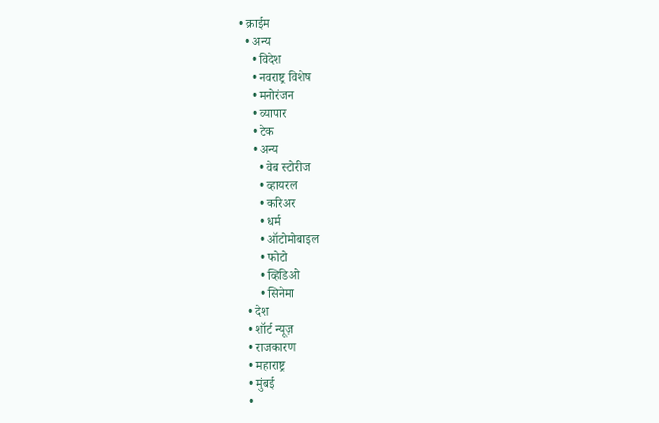• क्राईम
  • अन्य
    • विदेश
    • नवराष्ट्र विशेष
    • मनोरंजन
    • व्यापार
    • टेक
    • अन्य
      • वेब स्टोरीज
      • व्हायरल
      • करिअर
      • धर्म
      • ऑटोमोबाइल
      • फोटो
      • व्हिडिओ
      • सिनेमा
  • देश
  • शॉर्ट न्यूज़
  • राजकारण
  • महाराष्ट्र
  • मुंबई
  •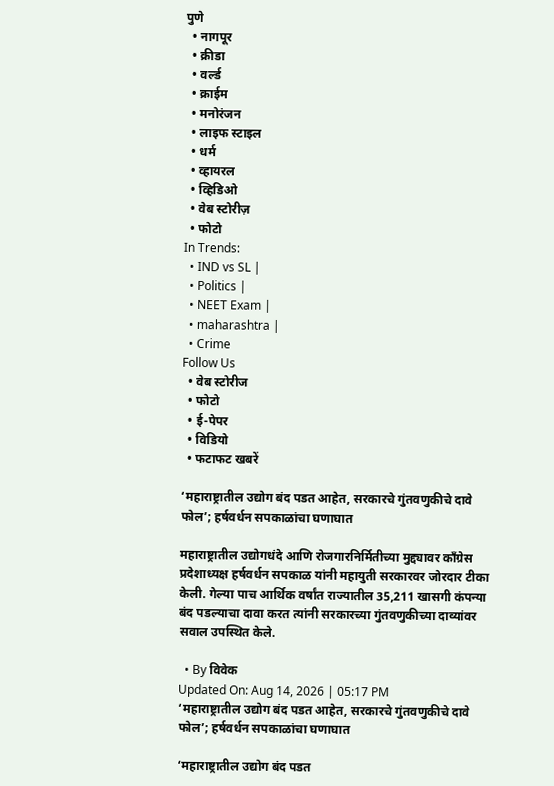पुणे
  • नागपूर
  • क्रीडा
  • वर्ल्ड
  • क्राईम
  • मनोरंजन
  • लाइफ स्टाइल
  • धर्म
  • व्हायरल
  • व्हिडिओ
  • वेब स्टोरीज़
  • फोटो
In Trends:
  • IND vs SL |
  • Politics |
  • NEET Exam |
  • maharashtra |
  • Crime
Follow Us
  • वेब स्टोरीज
  • फोटो
  • ई-पेपर
  • विडियो
  • फटाफट खबरें

‘महाराष्ट्रातील उद्योग बंद पडत आहेत, सरकारचे गुंतवणुकीचे दावे फोल’; हर्षवर्धन सपकाळांचा घणाघात

महाराष्ट्रातील उद्योगधंदे आणि रोजगारनिर्मितीच्या मुद्द्यावर काँग्रेस प्रदेशाध्यक्ष हर्षवर्धन सपकाळ यांनी महायुती सरकारवर जोरदार टीका केली. गेल्या पाच आर्थिक वर्षांत राज्यातील 35,211 खासगी कंपन्या बंद पडल्याचा दावा करत त्यांनी सरकारच्या गुंतवणुकीच्या दाव्यांवर सवाल उपस्थित केले.

  • By विवेक
Updated On: Aug 14, 2026 | 05:17 PM
‘महाराष्ट्रातील उद्योग बंद पडत आहेत, सरकारचे गुंतवणुकीचे दावे फोल’; हर्षवर्धन सपकाळांचा घणाघात

‘महाराष्ट्रातील उद्योग बंद पडत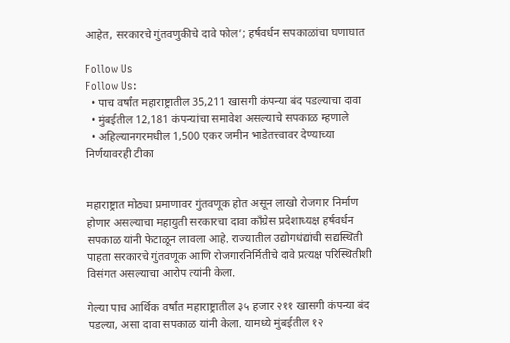आहेत, सरकारचे गुंतवणुकीचे दावे फोल’; हर्षवर्धन सपकाळांचा घणाघात

Follow Us
Follow Us:
  • पाच वर्षांत महाराष्ट्रातील 35,211 खासगी कंपन्या बंद पडल्याचा दावा
  • मुंबईतील 12,181 कंपन्यांचा समावेश असल्याचे सपकाळ म्हणाले
  • अहिल्यानगरमधील 1,500 एकर जमीन भाडेतत्त्वावर देण्याच्या निर्णयावरही टीका


महाराष्ट्रात मोठ्या प्रमाणावर गुंतवणूक होत असून लाखो रोजगार निर्माण होणार असल्याचा महायुती सरकारचा दावा काँग्रेस प्रदेशाध्यक्ष हर्षवर्धन सपकाळ यांनी फेटाळून लावला आहे. राज्यातील उद्योगधंद्यांची सद्यस्थिती पाहता सरकारचे गुंतवणूक आणि रोजगारनिर्मितीचे दावे प्रत्यक्ष परिस्थितीशी विसंगत असल्याचा आरोप त्यांनी केला.

गेल्या पाच आर्थिक वर्षांत महाराष्ट्रातील ३५ हजार २११ खासगी कंपन्या बंद पडल्या, असा दावा सपकाळ यांनी केला. यामध्ये मुंबईतील १२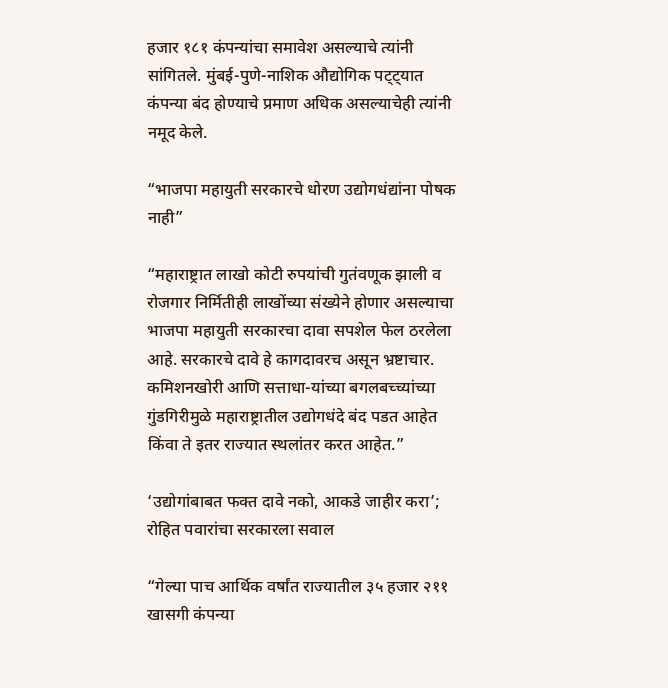हजार १८१ कंपन्यांचा समावेश असल्याचे त्यांनी सांगितले. मुंबई-पुणे-नाशिक औद्योगिक पट्ट्यात कंपन्या बंद होण्याचे प्रमाण अधिक असल्याचेही त्यांनी नमूद केले.

“भाजपा महायुती सरकारचे धोरण उद्योगधंद्यांना पोषक नाही”

“महाराष्ट्रात लाखो कोटी रुपयांची गुतंवणूक झाली व रोजगार निर्मितीही लाखोंच्या संख्येने होणार असल्याचा भाजपा महायुती सरकारचा दावा सपशेल फेल ठरलेला आहे. सरकारचे दावे हे कागदावरच असून भ्रष्टाचार. कमिशनखोरी आणि सत्ताधा-यांच्या बगलबच्च्यांच्या गुंडगिरीमुळे महाराष्ट्रातील उद्योगधंदे बंद पडत आहेत किंवा ते इतर राज्यात स्थलांतर करत आहेत.”

‘उद्योगांबाबत फक्त दावे नको, आकडे जाहीर करा’; रोहित पवारांचा सरकारला सवाल

“गेल्या पाच आर्थिक वर्षांत राज्यातील ३५ हजार २११ खासगी कंपन्या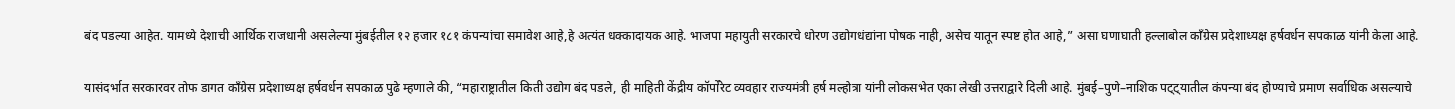बंद पडल्या आहेत. यामध्ये देशाची आर्थिक राजधानी असलेल्या मुंबईतील १२ हजार १८१ कंपन्यांचा समावेश आहे,हे अत्यंत धक्कादायक आहे. भाजपा महायुती सरकारचे धोरण उद्योगधंद्यांना पोषक नाही, असेच यातून स्पष्ट होत आहे,” असा घणाघाती हल्लाबोल काँग्रेस प्रदेशाध्यक्ष हर्षवर्धन सपकाळ यांनी केला आहे.

यासंदर्भात सरकारवर तोफ डागत काँग्रेस प्रदेशाध्यक्ष हर्षवर्धन सपकाळ पुढे म्हणाले की, “महाराष्ट्रातील किती उद्योग बंद पडले, ही माहिती केंद्रीय कॉर्पोरेट व्यवहार राज्यमंत्री हर्ष मल्होत्रा यांनी लोकसभेत एका लेखी उत्तराद्वारे दिली आहे. मुंबई–पुणे–नाशिक पट्ट्यातील कंपन्या बंद होण्याचे प्रमाण सर्वाधिक असल्याचे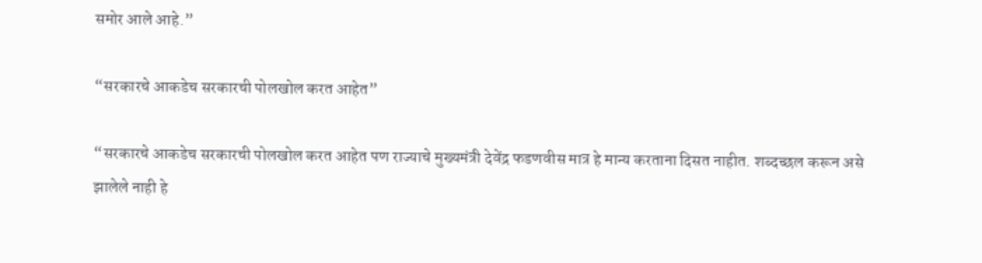समोर आले आहे.”

“सरकारचे आकडेच सरकारची पोलखोल करत आहेत”

“सरकारचे आकडेच सरकारची पोलखोल करत आहेत पण राज्याचे मुख्यमंत्री देवेंद्र फडणवीस मात्र हे मान्य करताना दिसत नाहीत. शब्दच्छल करून असे झालेले नाही हे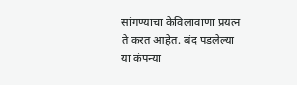सांगण्याचा केविलावाणा प्रयत्न ते करत आहेत. बंद पडलेल्या या कंपन्या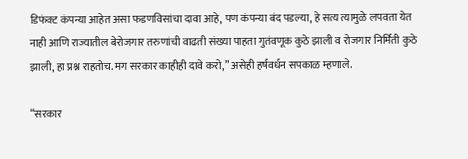डिफंक्ट कंपन्या आहेत असा फडणविसांचा दावा आहे, पण कंपन्या बंद पडल्या, हे सत्य त्यामुळे लपवता येत नाही आणि राज्यातील बेरोजगार तरुणांची वाढती संख्या पाहता गुतंवणूक कुठे झाली व रोजगार निर्मिती कुठे झाली, हा प्रश्न राहतोच. मग सरकार काहीही दावे करो,” असेही हर्षवर्धन सपकाळ म्हणाले.

“सरकार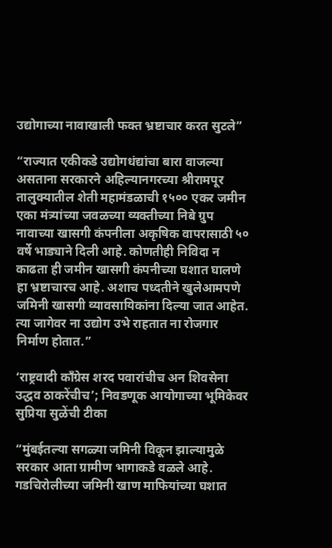उद्योगाच्या नावाखाली फक्त भ्रष्टाचार करत सुटले”

“राज्यात एकीकडे उद्योगधंद्यांचा बारा वाजल्या असताना सरकारने अहिल्यानगरच्या श्रीरामपूर तालुक्यातील शेती महामंडळाची १५०० एकर जमीन एका मंत्र्यांच्या जवळच्या व्यक्तीच्या निबे ग्रुप नावाच्या खासगी कंपनीला अकृषिक वापरासाठी ५० वर्षे भाड्याने दिली आहे. कोणतीही निविदा न काढता ही जमीन खासगी कंपनीच्या घशात घालणे हा भ्रष्टाचारच आहे. अशाच पध्दतीने खुलेआमपणे जमिनी खासगी व्यावसायिकांना दिल्या जात आहेत. त्या जागेवर ना उद्योग उभे राहतात ना रोजगार निर्माण होतात.”

‘राष्ट्रवादी काँग्रेस शरद पवारांचीच अन शिवसेना उद्धव ठाकरेंचीच’; निवडणूक आयोगाच्या भूमिकेवर सुप्रिया सुळेंची टीका

“मुंबईतल्या सगळ्या जमिनी विकून झाल्यामुळे सरकार आता ग्रामीण भागाकडे वळले आहे. गडचिरोलीच्या जमिनी खाण माफियांच्या घशात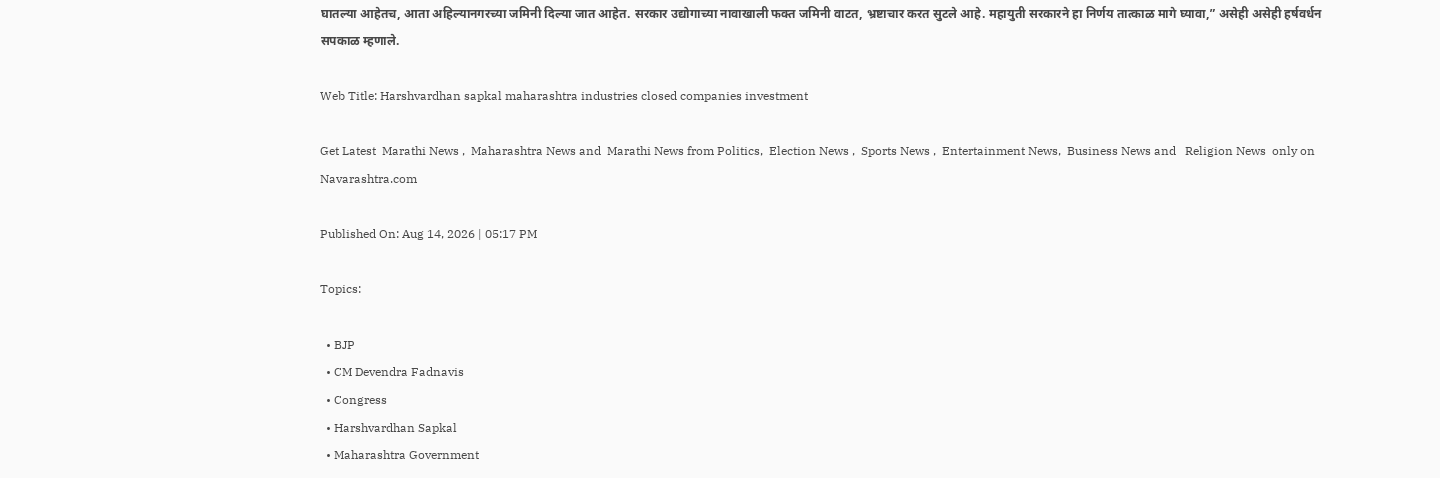घातल्या आहेतच, आता अहिल्यानगरच्या जमिनी दिल्या जात आहेत. सरकार उद्योगाच्या नावाखाली फक्त जमिनी वाटत, भ्रष्टाचार करत सुटले आहे. महायुती सरकारने हा निर्णय तात्काळ मागे घ्यावा,” असेही असेही हर्षवर्धन सपकाळ म्हणाले.

Web Title: Harshvardhan sapkal maharashtra industries closed companies investment

Get Latest  Marathi News ,  Maharashtra News and  Marathi News from Politics,  Election News ,  Sports News ,  Entertainment News,  Business News and   Religion News  only on Navarashtra.com

Published On: Aug 14, 2026 | 05:17 PM

Topics:

  • BJP
  • CM Devendra Fadnavis
  • Congress
  • Harshvardhan Sapkal
  • Maharashtra Government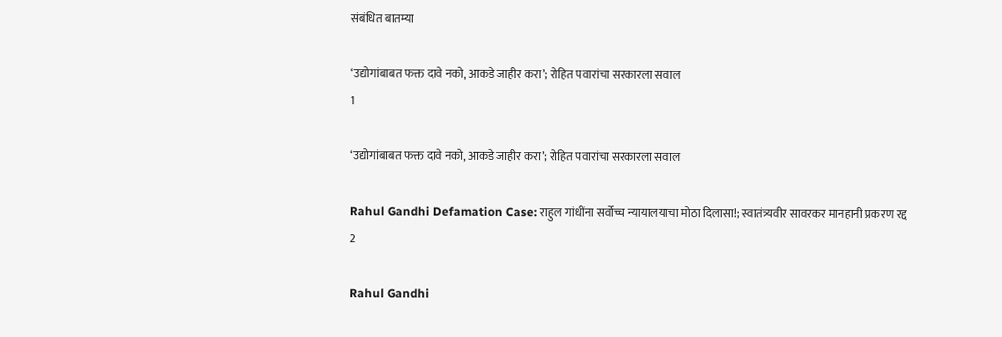संबंधित बातम्या

‘उद्योगांबाबत फक्त दावे नको, आकडे जाहीर करा’; रोहित पवारांचा सरकारला सवाल
1

‘उद्योगांबाबत फक्त दावे नको, आकडे जाहीर करा’; रोहित पवारांचा सरकारला सवाल

Rahul Gandhi Defamation Case: राहुल गांधींना सर्वोच्च न्यायालयाचा मोठा दिलासा!; स्वातंत्र्यवीर सावरकर मानहानी प्रकरण रद्द
2

Rahul Gandhi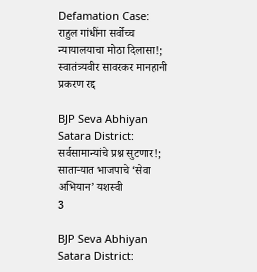Defamation Case: राहुल गांधींना सर्वोच्च न्यायालयाचा मोठा दिलासा!; स्वातंत्र्यवीर सावरकर मानहानी प्रकरण रद्द

BJP Seva Abhiyan Satara District: सर्वसामान्यांचे प्रश्न सुटणार!; साताऱ्यात भाजपाचे ‘सेवा अभियान’ यशस्वी
3

BJP Seva Abhiyan Satara District: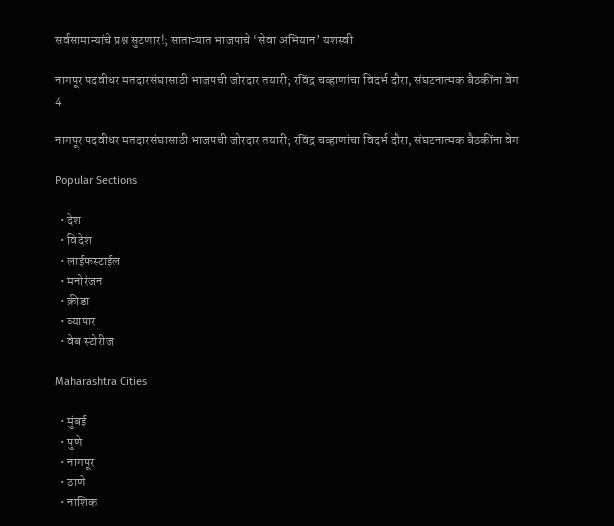सर्वसामान्यांचे प्रश्न सुटणार!; साताऱ्यात भाजपाचे ‘सेवा अभियान’ यशस्वी

नागपूर पदवीधर मतदारसंघासाठी भाजपची जोरदार तयारी; रविंद्र चव्हाणांचा विदर्भ दौरा, संघटनात्मक बैठकींना वेग
4

नागपूर पदवीधर मतदारसंघासाठी भाजपची जोरदार तयारी; रविंद्र चव्हाणांचा विदर्भ दौरा, संघटनात्मक बैठकींना वेग

Popular Sections

  • देश
  • विदेश
  • लाईफस्टाईल
  • मनोरंजन
  • क्रीडा
  • व्यापार
  • वेब स्टोरीज

Maharashtra Cities

  • मुंबई
  • पुणे
  • नागपूर
  • ठाणे
  • नाशिक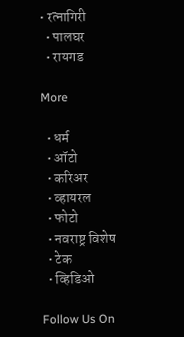• रत्नागिरी
  • पालघर
  • रायगड

More

  • धर्म
  • ऑटो
  • करिअर
  • व्हायरल
  • फोटो
  • नवराष्ट्र विशेष
  • टेक
  • व्हिडिओ

Follow Us On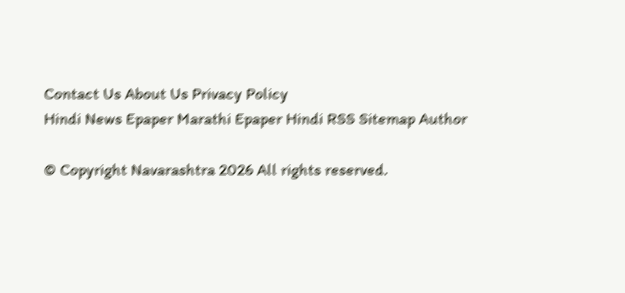Contact Us About Us Privacy Policy
Hindi News Epaper Marathi Epaper Hindi RSS Sitemap Author

© Copyright Navarashtra 2026 All rights reserved.